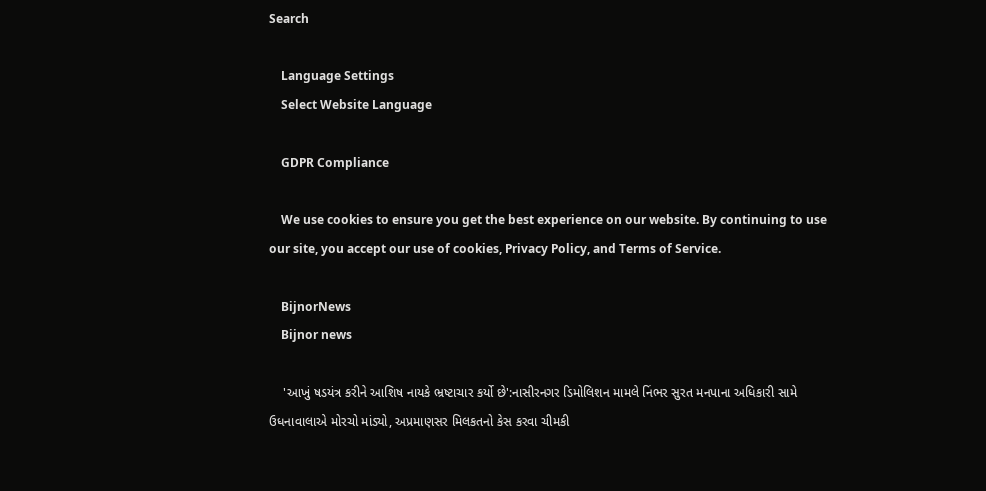Search

    Language Settings
    Select Website Language

    GDPR Compliance

    We use cookies to ensure you get the best experience on our website. By continuing to use our site, you accept our use of cookies, Privacy Policy, and Terms of Service.

    BijnorNews
    Bijnor news

    'આખું ષડયંત્ર કરીને આશિષ નાયકે ભ્રષ્ટાચાર કર્યો છે':નાસીરનગર ડિમોલિશન મામલે નિંભર સુરત મનપાના અધિકારી સામે ઉધનાવાલાએ મોરચો માંડ્યો, અપ્રમાણસર મિલકતનો કેસ કરવા ચીમકી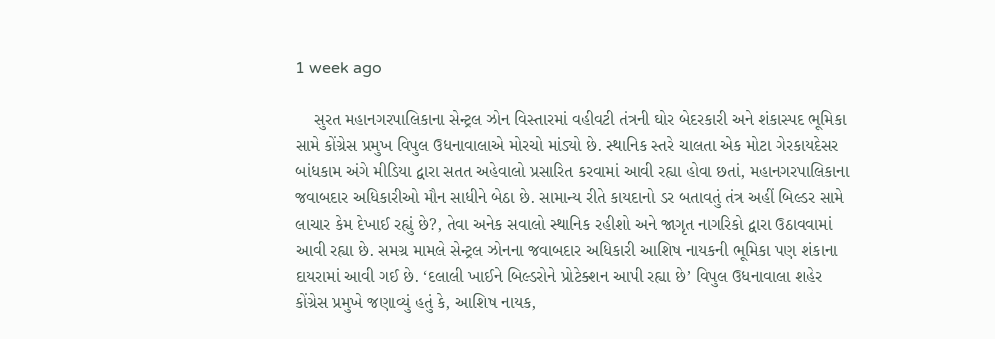1 week ago

    સુરત મહાનગરપાલિકાના સેન્ટ્રલ ઝોન વિસ્તારમાં વહીવટી તંત્રની ઘોર બેદરકારી અને શંકાસ્પદ ભૂમિકા સામે કોંગ્રેસ પ્રમુખ વિપુલ ઉધનાવાલાએ મોરચો માંડ્યો છે. સ્થાનિક સ્તરે ચાલતા એક મોટા ગેરકાયદેસર બાંધકામ અંગે મીડિયા દ્વારા સતત અહેવાલો પ્રસારિત કરવામાં આવી રહ્યા હોવા છતાં, મહાનગરપાલિકાના જવાબદાર અધિકારીઓ મૌન સાધીને બેઠા છે. સામાન્ય રીતે કાયદાનો ડર બતાવતું તંત્ર અહીં બિલ્ડર સામે લાચાર કેમ દેખાઈ રહ્યું છે?, તેવા અનેક સવાલો સ્થાનિક રહીશો અને જાગૃત નાગરિકો દ્વારા ઉઠાવવામાં આવી રહ્યા છે. સમગ્ર મામલે સેન્ટ્રલ ઝોનના જવાબદાર અધિકારી આશિષ નાયકની ભૂમિકા પણ શંકાના દાયરામાં આવી ગઈ છે. ‘દલાલી ખાઈને બિલ્ડરોને પ્રોટેક્શન આપી રહ્યા છે’ વિપુલ ઉધનાવાલા‌ શહેર કોંગ્રેસ પ્રમુખે જણાવ્યું હતું કે, આશિષ નાયક,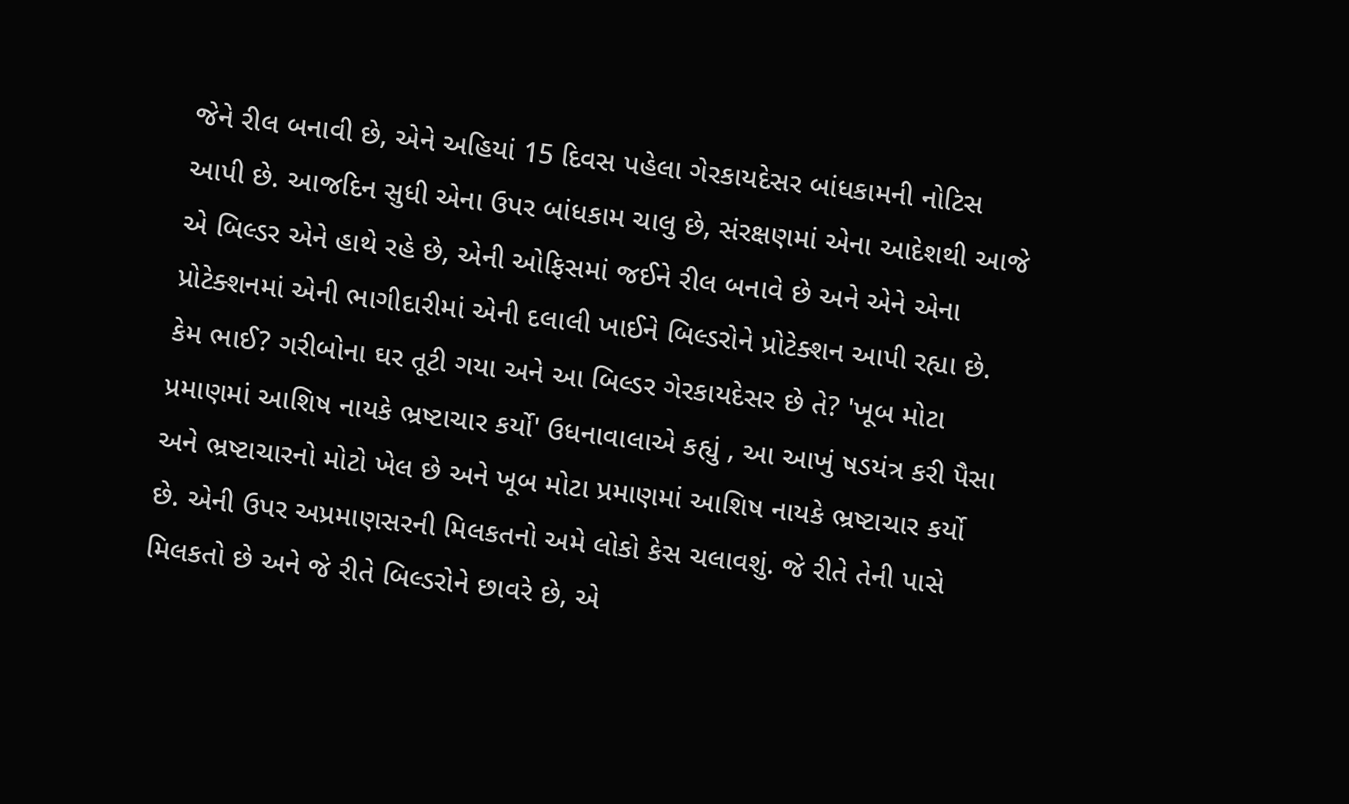જેને રીલ બનાવી છે, એને અહિયાં 15 દિવસ પહેલા ગેરકાયદેસર બાંધકામની નોટિસ આપી છે. આજદિન સુધી એના ઉપર બાંધકામ ચાલુ છે, સંરક્ષણમાં એના આદેશથી આજે એ બિલ્ડર એને હાથે રહે છે, એની ઓફિસમાં જઈને રીલ બનાવે છે અને એને એના પ્રોટેક્શનમાં એની ભાગીદારીમાં એની દલાલી ખાઈને બિલ્ડરોને પ્રોટેક્શન આપી રહ્યા છે. કેમ ભાઈ? ગરીબોના ઘર તૂટી ગયા અને આ બિલ્ડર ગેરકાયદેસર છે તે? 'ખૂબ મોટા પ્રમાણમાં આશિષ નાયકે ભ્રષ્ટાચાર કર્યો' ઉધનાવાલાએ કહ્યું , આ આખું ષડયંત્ર કરી પૈસા અને ભ્રષ્ટાચારનો મોટો ખેલ છે અને ખૂબ મોટા પ્રમાણમાં આશિષ નાયકે ભ્રષ્ટાચાર કર્યો છે. એની ઉપર અપ્રમાણસરની મિલકતનો અમે લોકો કેસ ચલાવશું. જે રીતે તેની પાસે મિલકતો છે અને જે રીતે બિલ્ડરોને છાવરે છે, એ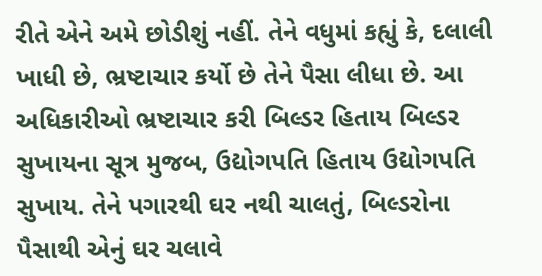રીતે એને અમે છોડીશું નહીં. તેને વધુમાં કહ્યું કે, દલાલી ખાધી છે, ભ્રષ્ટાચાર કર્યો છે તેને પૈસા લીધા છે. આ અધિકારીઓ ભ્રષ્ટાચાર કરી બિલ્ડર હિતાય બિલ્ડર સુખાયના સૂત્ર મુજબ, ઉદ્યોગપતિ હિતાય ઉદ્યોગપતિ સુખાય. તેને પગારથી ઘર નથી ચાલતું, બિલ્ડરોના પૈસાથી એનું ઘર ચલાવે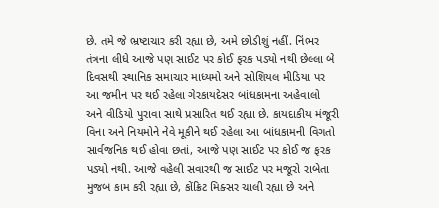છે. તમે જે ભ્રષ્ટાચાર કરી રહ્યા છે, અમે છોડીશું નહીં. નિંભર તંત્રના લીધે આજે પણ સાઈટ પર કોઈ ફરક પડ્યો નથી છેલ્લા બે દિવસથી સ્થાનિક સમાચાર માધ્યમો અને સોશિયલ મીડિયા પર આ જમીન પર થઈ રહેલા ગેરકાયદેસર બાંધકામના અહેવાલો અને વીડિયો પુરાવા સાથે પ્રસારિત થઈ રહ્યા છે. કાયદાકીય મંજૂરી વિના અને નિયમોને નેવે મૂકીને થઈ રહેલા આ બાંધકામની વિગતો સાર્વજનિક થઈ હોવા છતાં, આજે પણ સાઈટ પર કોઈ જ ફરક પડ્યો નથી. આજે વહેલી સવારથી જ સાઈટ પર મજૂરો રાબેતા મુજબ કામ કરી રહ્યા છે, કોંક્રિટ મિક્સર ચાલી રહ્યા છે અને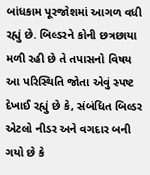બાંધકામ પૂરજોશમાં આગળ વધી રહ્યું છે. બિલ્ડરને કોની છત્રછાયા મળી રહી છે તે તપાસનો વિષય આ પરિસ્થિતિ જોતા એવું સ્પષ્ટ દેખાઈ રહ્યું છે કે, સંબંધિત બિલ્ડર એટલો નીડર અને વગદાર બની ગયો છે કે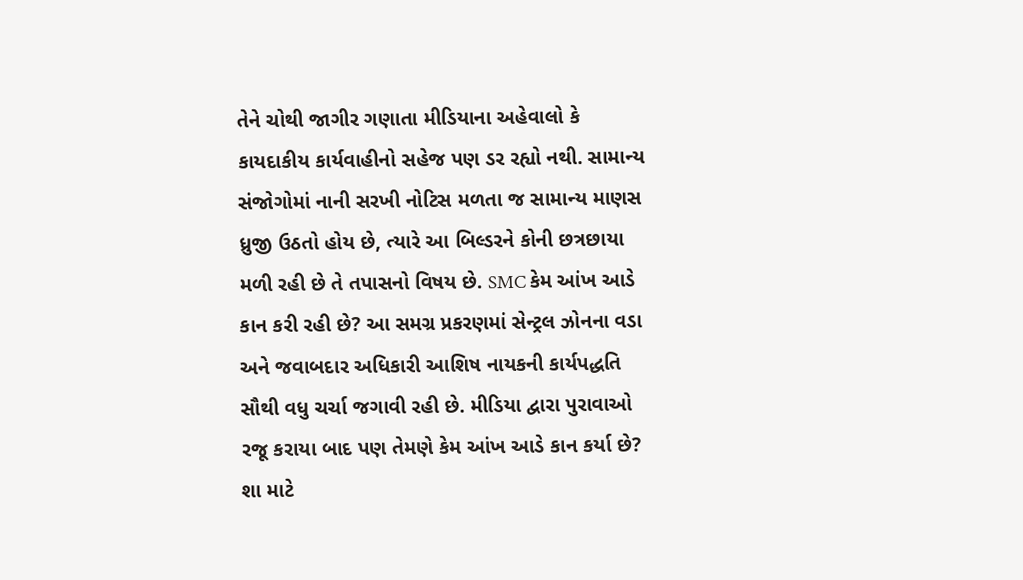તેને ચોથી જાગીર ગણાતા મીડિયાના અહેવાલો કે કાયદાકીય કાર્યવાહીનો સહેજ પણ ડર રહ્યો નથી. સામાન્ય સંજોગોમાં નાની સરખી નોટિસ મળતા જ સામાન્ય માણસ ધ્રુજી ઉઠતો હોય છે, ત્યારે આ બિલ્ડરને કોની છત્રછાયા મળી રહી છે તે તપાસનો વિષય છે. SMC કેમ આંખ આડે કાન કરી રહી છે? આ સમગ્ર પ્રકરણમાં સેન્ટ્રલ ઝોનના વડા અને જવાબદાર અધિકારી આશિષ નાયકની કાર્યપદ્ધતિ સૌથી વધુ ચર્ચા જગાવી રહી છે. મીડિયા દ્વારા પુરાવાઓ રજૂ કરાયા બાદ પણ તેમણે કેમ આંખ આડે કાન કર્યા છે? શા માટે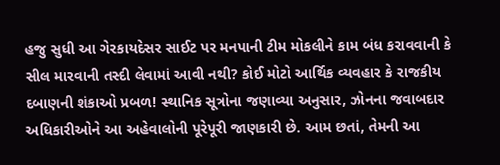હજુ સુધી આ ગેરકાયદેસર સાઈટ પર મનપાની ટીમ મોકલીને કામ બંધ કરાવવાની કે સીલ મારવાની તસ્દી લેવામાં આવી નથી? કોઈ મોટો આર્થિક વ્યવહાર કે રાજકીય દબાણની શંકાઓ પ્રબળ! સ્થાનિક સૂત્રોના જણાવ્યા અનુસાર, ઝોનના જવાબદાર અધિકારીઓને આ અહેવાલોની પૂરેપૂરી જાણકારી છે. આમ છતાં, તેમની આ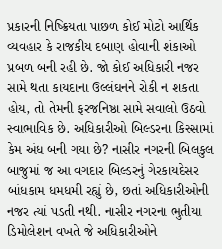પ્રકારની નિષ્ક્રિયતા પાછળ કોઈ મોટો આર્થિક વ્યવહાર કે રાજકીય દબાણ હોવાની શંકાઓ પ્રબળ બની રહી છે. જો કોઈ અધિકારી નજર સામે થતા કાયદાના ઉલ્લંઘનને રોકી ન શકતા હોય, તો તેમની ફરજનિષ્ઠા સામે સવાલો ઉઠવો સ્વાભાવિક છે. અધિકારીઓ બિલ્ડરના કિસ્સામાં કેમ અંધ બની ગયા છે? નાસીર નગરની બિલકુલ બાજુમાં જ આ વગદાર બિલ્ડરનું ગેરકાયદેસર બાંધકામ ધમધમી રહ્યું છે, છતાં અધિકારીઓની નજર ત્યાં પડતી નથી. નાસીર નગરના ભુતીયા ડિમોલેશન વખતે જે અધિકારીઓને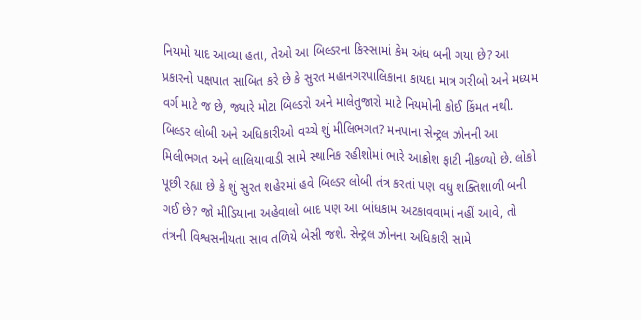નિયમો યાદ આવ્યા હતા, તેઓ આ બિલ્ડરના કિસ્સામાં કેમ અંધ બની ગયા છે? આ પ્રકારનો પક્ષપાત સાબિત કરે છે કે સુરત મહાનગરપાલિકાના કાયદા માત્ર ગરીબો અને મધ્યમ વર્ગ માટે જ છે, જ્યારે મોટા બિલ્ડરો અને માલેતુજારો માટે નિયમોની કોઈ કિંમત નથી. બિલ્ડર લોબી અને અધિકારીઓ વચ્ચે શું મીલિભગત? મનપાના સેન્ટ્રલ ઝોનની આ મિલીભગત અને લાલિયાવાડી સામે સ્થાનિક રહીશોમાં ભારે આક્રોશ ફાટી નીકળ્યો છે. લોકો પૂછી રહ્યા છે કે શું સુરત શહેરમાં હવે બિલ્ડર લોબી તંત્ર કરતાં પણ વધુ શક્તિશાળી બની ગઈ છે? જો મીડિયાના અહેવાલો બાદ પણ આ બાંધકામ અટકાવવામાં નહીં આવે, તો તંત્રની વિશ્વસનીયતા સાવ તળિયે બેસી જશે. સેન્ટ્રલ ઝોનના અધિકારી સામે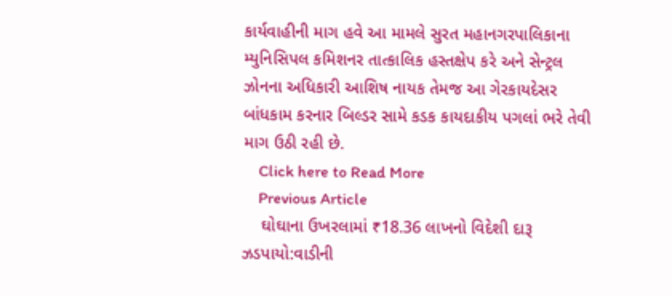કાર્યવાહીની માગ હવે આ મામલે સુરત મહાનગરપાલિકાના મ્યુનિસિપલ કમિશનર તાત્કાલિક હસ્તક્ષેપ કરે અને સેન્ટ્રલ ઝોનના અધિકારી આશિષ નાયક તેમજ આ ગેરકાયદેસર બાંધકામ કરનાર બિલ્ડર સામે કડક કાયદાકીય પગલાં ભરે તેવી માગ ઉઠી રહી છે.
    Click here to Read More
    Previous Article
    ઘોઘાના ઉખરલામાં ₹18.36 લાખનો વિદેશી દારૂ ઝડપાયો:વાડીની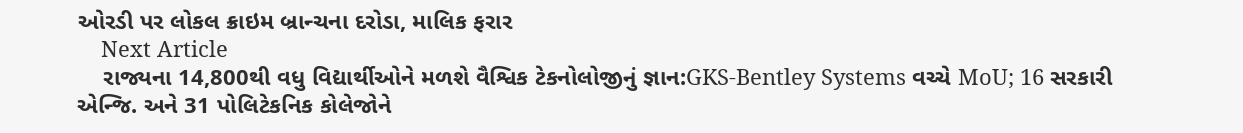ઓરડી પર લોકલ ક્રાઇમ બ્રાન્ચના દરોડા, માલિક ફરાર
    Next Article
    રાજ્યના 14,800થી વધુ વિદ્યાર્થીઓને મળશે વૈશ્વિક ટેકનોલોજીનું જ્ઞાન:GKS-Bentley Systems વચ્ચે MoU; 16 સરકારી એન્જિ. અને 31 પોલિટેકનિક કોલેજોને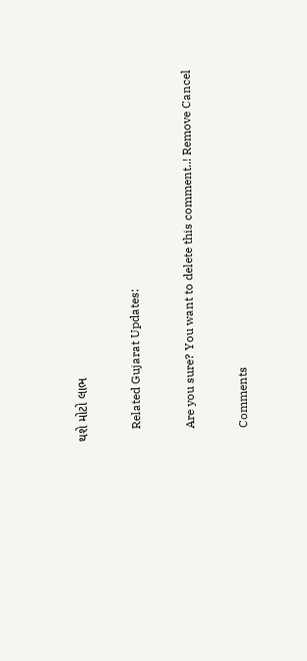થશે મોટો લાભ

    Related Gujarat Updates:

    Are you sure? You want to delete this comment..! Remove Cancel

    Comments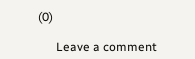(0)

      Leave a comment